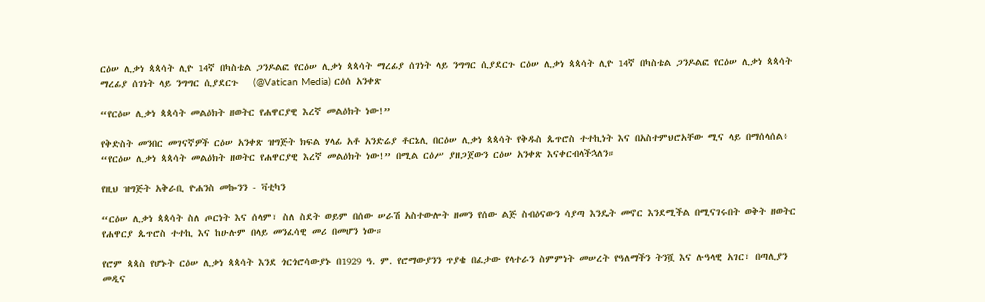ርዕሠ ሊቃነ ጳጳሳት ሊዮ 14ኛ በካስቴል ጋንዶልፎ የርዕሠ ሊቃነ ጳጳሳት ማረፊያ ሰገነት ላይ ንግግር ሲያደርጉ ርዕሠ ሊቃነ ጳጳሳት ሊዮ 14ኛ በካስቴል ጋንዶልፎ የርዕሠ ሊቃነ ጳጳሳት ማረፊያ ሰገነት ላይ ንግግር ሲያደርጉ   (@Vatican Media) ርዕሰ አንቀጽ

“የርዕሠ ሊቃነ ጳጳሳት መልዕክት ዘወትር የሐዋርያዊ እረኛ መልዕክት ነው!”

የቅድስት መንበር መገናኛዎች ርዕሠ አንቀጽ ዝግጅት ክፍል ሃላፊ አቶ አንድሬያ ቶርኔሊ በርዕሠ ሊቃነ ጳጳሳት የቅዱስ ጴጥሮስ ተተኪነት እና በአስተምህሮአቸው ሚና ላይ በማሰላሰል፥ “የርዕሠ ሊቃነ ጳጳሳት መልዕክት ዘወትር የሐዋርያዊ እረኛ መልዕክት ነው!” በሚል ርዕሥ ያዘጋጀውን ርዕሠ አንቀጽ እናቀርብላችኋለን።

የዚህ ዝግጅት አቅራቢ ዮሐንስ መኰንን - ቫቲካን

“ርዕሠ ሊቃነ ጳጳሳት ስለ ጦርነት እና ሰላም፣ ስለ ስደት ወይም በሰው ሠራሽ አስተውሎት ዘመን የሰው ልጅ ስብዕናውን ሳያጣ እንዴት መኖር እንደሚችል በሚናገሩበት ወቅት ዘወትር የሐዋርያ ጴጥሮስ ተተኪ እና ከሁሉም በላይ መንፈሳዊ መሪ በመሆን ነው።

የሮም ጳጳስ የሆኑት ርዕሠ ሊቃነ ጳጳሳት እንደ ጎርጎሮሳውያኑ በ1929 ዓ. ም. የሮማውያንን ጥያቄ በፈታው የላተራን ስምምነት መሠረት የዓለማችን ትንሿ እና ሉዓላዊ አገር፣ በጣሊያን መዲና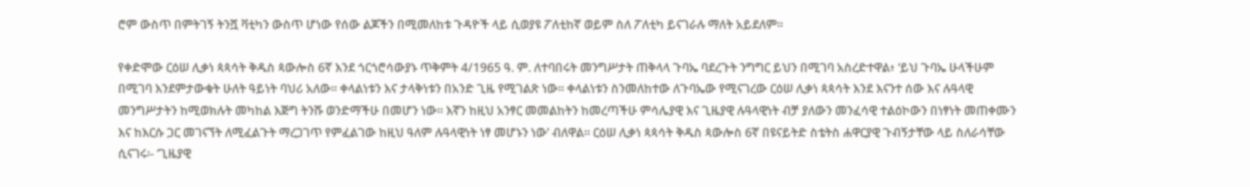ሮም ውስጥ በምትገኝ ትንሿ ቫቲካን ውስጥ ሆነው የሰው ልጆችን በሚመለከቱ ጉዳዮች ላይ ሲወያዩ ፖለቲከኛ ወይም ስለ ፖለቲካ ይናገራሉ ማለት አይደለም።

የቀድሞው ርዕሠ ሊቃነ ጳጳሳት ቅዱስ ጳውሎስ 6ኛ እንደ ጎርጎሮሳውያኑ ጥቅምት 4/1965 ዓ. ም. ለተባበሩት መንግሥታት ጠቅላላ ጉባኤ ባደረጉት ንግግር ይህን በሚገባ አስረድተዋል፥ ‘ይህ ጉባኤ ሁላችሁም በሚገባ እንደምታውቁት ሁለት ዓይነት ባህሪ አለው። ቀላልነቱን እና ታላቅነቱን በአንድ ጊዜ የሚገልጽ ነው። ቀላልነቱን ስንመለከተው ለጉባኤው የሚናገረው ርዕሠ ሊቃነ ጳጳሳት እንደ እናንተ ሰው እና ሉዓላዊ መንግሥታትን ከሚወክሉት መካከል እጅግ ትንሹ ወንድማችሁ በመሆን ነው። እኛን ከዚህ አንፃር መመልከትን ከመረጣችሁ ምሳሌያዊ እና ጊዜያዊ ሉዓላዊነት ብቻ ያለውን መንፈሳዊ ተልዕኮውን በነፃነት መጠቀሙን እና ከእርሱ ጋር መገናኘት ለሚፈልጉት ማረጋገጥ የምፈልገው ከዚህ ዓለም ሉዓላዊነት ነፃ መሆኑን ነው’ ብለዋል። ርዕሠ ሊቃነ ጳጳሳት ቅዱስ ጳውሎስ 6ኛ በዩናይትድ ስቴትስ ሐዋርያዊ ጉብኝታቸው ላይ ስለራሳቸው ሲናገሩ፡- ‘ጊዜያዊ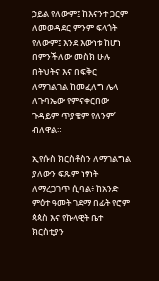ኃይል የለውም፤ ከእናንተ ጋርም ለመወዳደር ምንም ፍላጎት የለውም፤ እንደ እውነቱ ከሆነ በምንችለው መስክ ሁሉ በትህትና እና በፍቅር ለማገልገል ከመፈለግ ሌላ ለጉባኤው የምናቀርበው ጉዳይም ጥያቄም የለንም’ ብለዋል።

ኢየሱስ ክርስቶስን ለማገልግል ያለውን ፍጹም ነፃነት ለማረጋገጥ ሲባል፥ ከአንድ ምዕተ ዓመት ገደማ በፊት የሮም ጳጳስ እና የኩላዊት ቤተ ክርስቲያን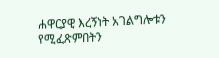ሐዋርያዊ እረኝነት አገልግሎቱን የሚፈጽምበትን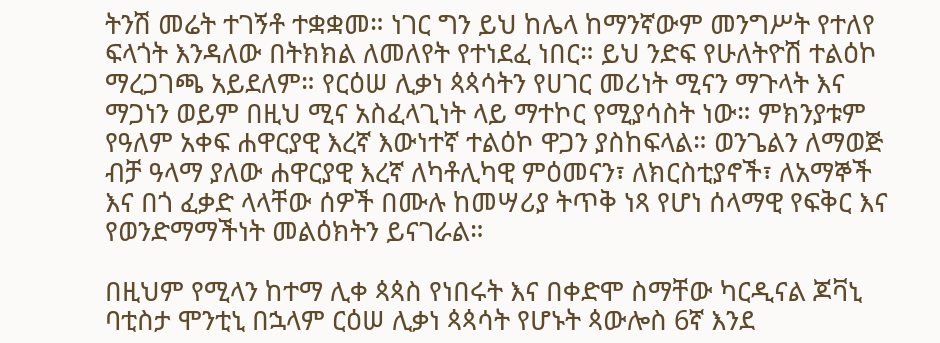ትንሽ መሬት ተገኝቶ ተቋቋመ። ነገር ግን ይህ ከሌላ ከማንኛውም መንግሥት የተለየ ፍላጎት እንዳለው በትክክል ለመለየት የተነደፈ ነበር። ይህ ንድፍ የሁለትዮሽ ተልዕኮ ማረጋገጫ አይደለም። የርዕሠ ሊቃነ ጳጳሳትን የሀገር መሪነት ሚናን ማጉላት እና ማጋነን ወይም በዚህ ሚና አስፈላጊነት ላይ ማተኮር የሚያሳስት ነው። ምክንያቱም የዓለም አቀፍ ሐዋርያዊ እረኛ እውነተኛ ተልዕኮ ዋጋን ያስከፍላል። ወንጌልን ለማወጅ ብቻ ዓላማ ያለው ሐዋርያዊ እረኛ ለካቶሊካዊ ምዕመናን፣ ለክርስቲያኖች፣ ለአማኞች እና በጎ ፈቃድ ላላቸው ሰዎች በሙሉ ከመሣሪያ ትጥቅ ነጻ የሆነ ሰላማዊ የፍቅር እና የወንድማማችነት መልዕክትን ይናገራል።

በዚህም የሚላን ከተማ ሊቀ ጳጳስ የነበሩት እና በቀድሞ ስማቸው ካርዲናል ጆቫኒ ባቲስታ ሞንቲኒ በኋላም ርዕሠ ሊቃነ ጳጳሳት የሆኑት ጳውሎስ 6ኛ እንደ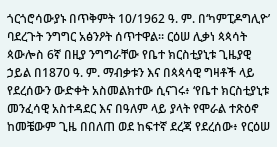ጎርጎሮሳውያኑ በጥቅምት 10/1962 ዓ. ም. በ‘ካምፒዶግሊዮ’ ባደረጉት ንግግር አፅንዖት ሰጥተዋል። ርዕሠ ሊቃነ ጳጳሳት ጳውሎስ 6ኛ በዚያ ንግግራቸው የቤተ ክርስቲያኒቱ ጊዜያዊ ኃይል በ1870 ዓ. ም. ማብቃቱን እና በጳጳሳዊ ግዛቶች ላይ የደረሰውን ውድቀት አስመልክተው ሲናገሩ፥ ‘የቤተ ክርስቲያኒቱ መንፈሳዊ አስተዳደር እና በዓለም ላይ ያላት የሞራል ተጽዕኖ ከመቼውም ጊዜ በበለጠ ወደ ከፍተኛ ደረጃ የደረሰው፥ የርዕሠ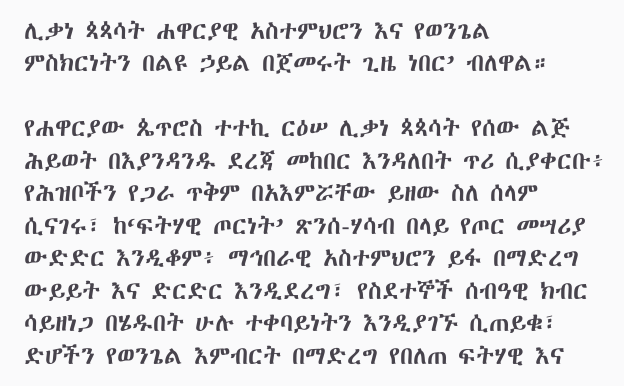ሊቃነ ጳጳሳት ሐዋርያዊ አስተምህሮን እና የወንጌል ምስክርነትን በልዩ ኃይል በጀመሩት ጊዜ ነበር’ ብለዋል።

የሐዋርያው ጴጥሮስ ተተኪ ርዕሠ ሊቃነ ጳጳሳት የሰው ልጅ ሕይወት በእያንዳንዱ ደረጃ መከበር እንዳለበት ጥሪ ሲያቀርቡ፥ የሕዝቦችን የጋራ ጥቅም በአእምሯቸው ይዘው ስለ ሰላም ሲናገሩ፣ ከ‘ፍትሃዊ ጦርነት’ ጽንሰ-ሃሳብ በላይ የጦር መሣሪያ ውድድር እንዲቆም፥ ማኅበራዊ አስተምህሮን ይፋ በማድረግ ውይይት እና ድርድር እንዲደረግ፣ የስደተኞች ሰብዓዊ ክብር ሳይዘነጋ በሄዱበት ሁሉ ተቀባይነትን እንዲያገኙ ሲጠይቁ፣ ድሆችን የወንጌል እምብርት በማድረግ የበለጠ ፍትሃዊ እና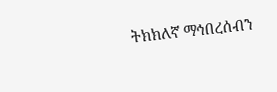ትክክለኛ ማኅበረሰብን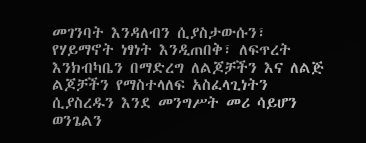መገንባት እንዳለብን ሲያስታውሱን፣ የሃይማኖት ነፃነት እንዲጠበቅ፣ ለፍጥረት እንክብካቤን በማድረግ ለልጆቻችን እና ለልጅ ልጆቻችን የማስተላለፍ አስፈላጊነትን ሲያስረዱን እንደ መንግሥት መሪ ሳይሆን ወንጌልን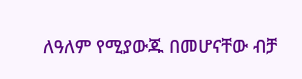ለዓለም የሚያውጁ በመሆናቸው ብቻ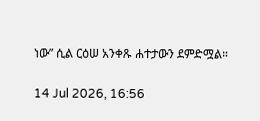ነው” ሲል ርዕሠ አንቀጹ ሐተታውን ደምድሟል።

14 Jul 2026, 16:56